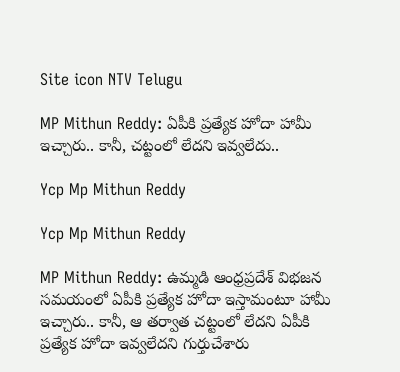Site icon NTV Telugu

MP Mithun Reddy: ఏపీకి ప్రత్యేక హోదా హామీ ఇచ్చారు.. కానీ, చట్టంలో లేదని ఇవ్వలేదు..

Ycp Mp Mithun Reddy

Ycp Mp Mithun Reddy

MP Mithun Reddy: ఉమ్మడి ఆంధ్రప్రదేశ్‌ విభజన సమయంలో ఏపీకి ప్రత్యేక హోదా ఇస్తామంటూ హామీ ఇచ్చారు.. కానీ, ఆ తర్వాత చట్టంలో లేదని ఏపీకి ప్రత్యేక హోదా ఇవ్వలేదని గుర్తుచేశారు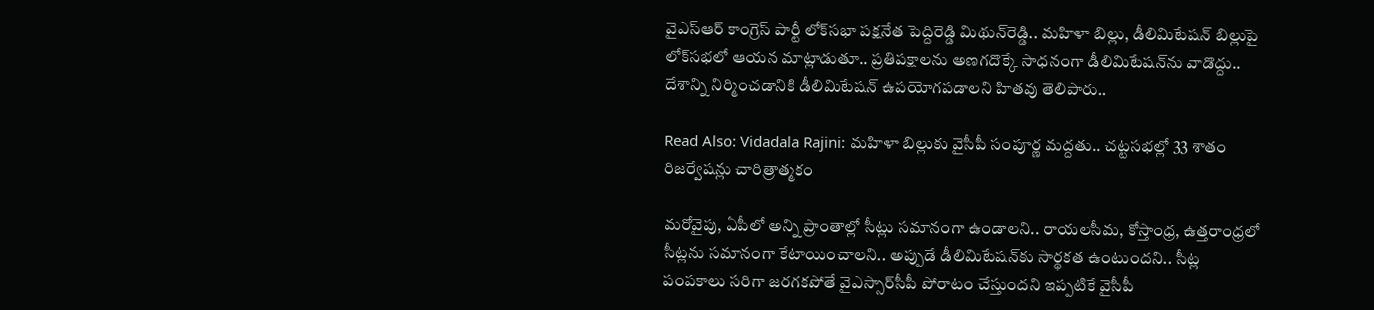వైఎస్‌ఆర్‌ కాంగ్రెస్‌ పార్టీ లోక్‌సభా పక్షనేత పెద్దిరెడ్డి మిథున్‌రెడ్డి.. మహిళా బిల్లు, డీలిమిటేషన్‌ బిల్లుపై లోక్‌సభలో ఆయన మాట్లాడుతూ.. ప్రతిపక్షాలను అణగదొక్కే సాధనంగా డీలిమిటేషన్‌ను వాడొద్దు.. దేశాన్ని నిర్మించడానికి డీలిమిటేషన్‌ ఉపయోగపడాలని హితవు తెలిపారు..

Read Also: Vidadala Rajini: మహిళా బిల్లుకు వైసీపీ సంపూర్ణ మద్దతు.. చట్టసభల్లో 33 శాతం రిజర్వేషన్లు చారిత్రాత్మకం

మరోవైపు, ఏపీలో అన్ని ప్రాంతాల్లో సీట్లు సమానంగా ఉండాలని.. రాయలసీమ, కోస్తాంధ్ర, ఉత్తరాంధ్రలో సీట్లను సమానంగా కేటాయించాలని.. అప్పుడే డీలిమిటేషన్‌కు సార్థకత ఉంటుందని.. సీట్ల పంపకాలు సరిగా జరగకపోతే వైఎస్సార్‌సీపీ పోరాటం చేస్తుందని ఇప్పటికే వైసీపీ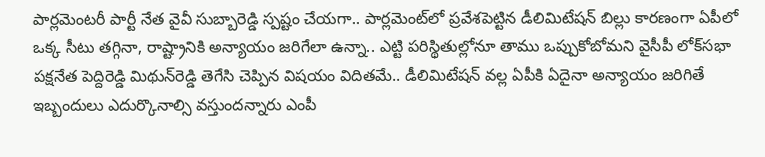పార్లమెంటరీ పార్టీ నేత వైవీ సుబ్బారెడ్డి స్పష్టం చేయగా.. పార్లమెంట్‌లో ప్రవేశపెట్టిన డీలిమిటేషన్‌ బిల్లు కారణంగా ఏపీలో ఒక్క సీటు తగ్గినా, రాష్ట్రానికి అన్యాయం జరిగేలా ఉన్నా.. ఎట్టి పరిస్థితుల్లోనూ తాము ఒప్పుకోబోమని వైసీపీ లోక్‌సభా పక్షనేత పెద్దిరెడ్డి మిథున్‌రెడ్డి తెగేసి చెప్పిన విషయం విదితమే.. డీలిమిటేషన్‌ వల్ల ఏపీకి ఏదైనా అన్యాయం జరిగితే ఇబ్బందులు ఎదుర్కొనాల్సి వస్తుందన్నారు ఎంపీ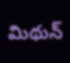మిథున్‌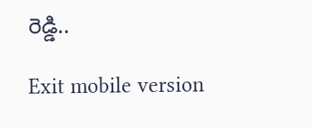రెడ్డి..

Exit mobile version